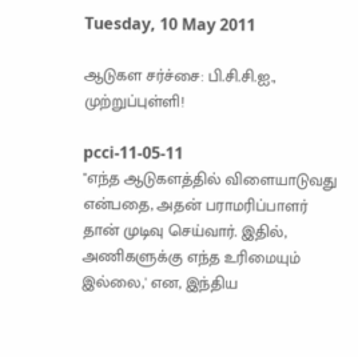Tuesday, 10 May 2011

ஆடுகள சர்ச்சை: பி.சி.சி.ஐ., முற்றுப்புள்ளி!

pcci-11-05-11
"எந்த ஆடுகளத்தில் விளையாடுவது என்பதை, அதன் பராமரிப்பாளர் தான் முடிவு செய்வார். இதில், அணிகளுக்கு எந்த உரிமையும் இல்லை,' என, இந்திய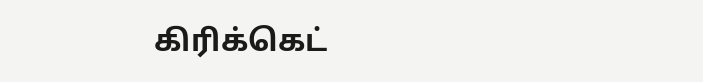கிரிக்கெட்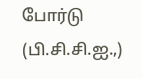போர்டு (பி.சி.சி.ஐ.,)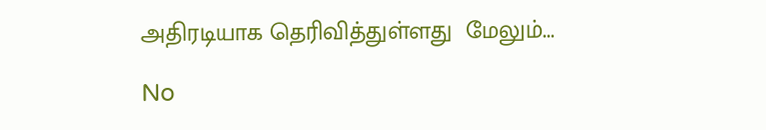அதிரடியாக தெரிவித்துள்ளது  மேலும்...

No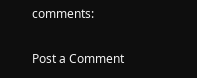comments:

Post a Comment